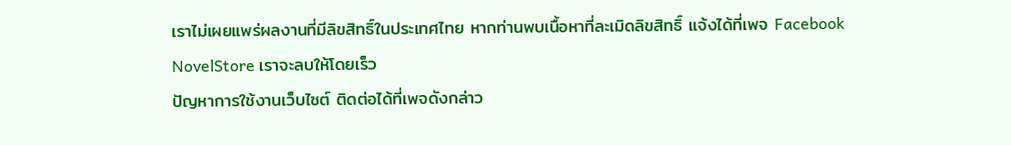เราไม่เผยแพร่ผลงานที่มีลิขสิทธิ์ในประเทศไทย หากท่านพบเนื้อหาที่ละเมิดลิขสิทธิ์ แจ้งได้ที่เพจ Facebook NovelStore เราจะลบให้โดยเร็ว
ปัญหาการใช้งานเว็บไซต์ ติดต่อได้ที่เพจดังกล่าว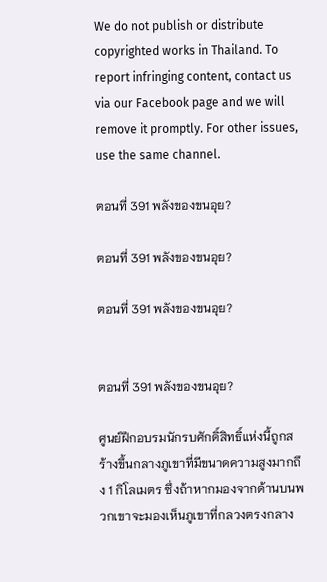We do not publish or distribute copyrighted works in Thailand. To report infringing content, contact us via our Facebook page and we will remove it promptly. For other issues, use the same channel.

ตอนที่ 391 พลังของขนอุย?

ตอนที่ 391 พลังของขนอุย?

ตอนที่ 391 พลังของขนอุย?


ตอนที่ 391 พลังของขนอุย?

ศูนย์ฝึกอบรมนักรบศักดิ์สิทธิ์แห่งนี้ถูกสร้างขึ้นกลางภูเขาที่มีขนาดความสูงมากถึง 1 กิโลเมตร ซึ่งถ้าหากมองจากด้านบนพวกเขาจะมองเห็นภูเขาที่กลวงตรงกลาง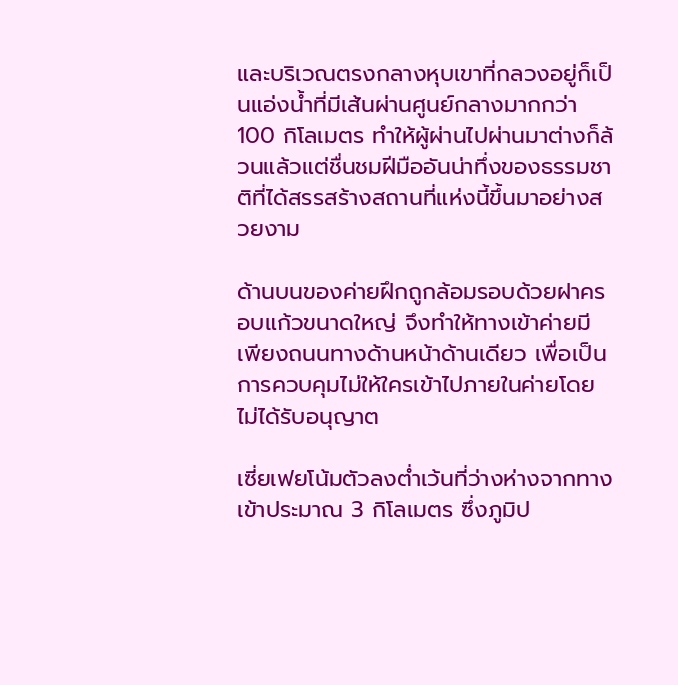และบริเวณตรงกลางหุบเขาที่กลวงอยู่ก็เป็นแอ่งน้ำที่มีเส้นผ่านศูนย์กลางมากกว่า 100 กิโลเมตร ทำให้ผู้ผ่านไปผ่านมาต่างก็ล้วนแล้วแต่ชื่นชมฝีมืออันน่าทึ่งของธรรมชาติที่ได้สรรสร้างสถานที่แห่งนี้ขึ้นมาอย่างสวยงาม

ด้านบนของค่ายฝึกถูกล้อมรอบด้วยฝาครอบแก้วขนาดใหญ่ จึงทำให้ทางเข้าค่ายมีเพียงถนนทางด้านหน้าด้านเดียว เพื่อเป็นการควบคุมไม่ให้ใครเข้าไปภายในค่ายโดยไม่ได้รับอนุญาต

เซี่ยเฟยโน้มตัวลงต่ำเว้นที่ว่างห่างจากทางเข้าประมาณ 3 กิโลเมตร ซึ่งภูมิป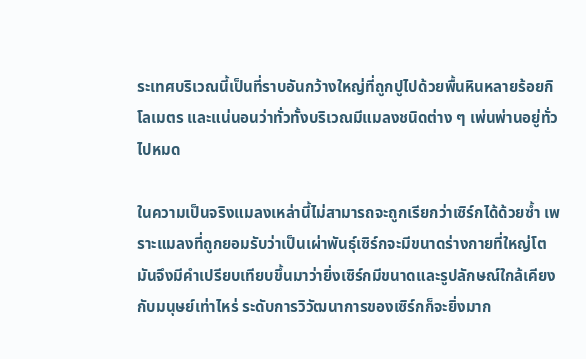ระเทศบริเวณนี้เป็นที่ราบอันกว้างใหญ่ที่ถูกปูไปด้วยพื้นหินหลายร้อยกิโลเมตร และแน่นอนว่าทั่วทั้งบริเวณมีแมลงชนิดต่าง ๆ เพ่นพ่านอยู่ทั่วไปหมด

ในความเป็นจริงแมลงเหล่านี้ไม่สามารถจะถูกเรียกว่าเซิร์กได้ด้วยซ้ำ เพราะแมลงที่ถูกยอมรับว่าเป็นเผ่าพันธุ์เซิร์กจะมีขนาดร่างกายที่ใหญ่โต มันจึงมีคำเปรียบเทียบขึ้นมาว่ายิ่งเซิร์กมีขนาดและรูปลักษณ์ใกล้เคียงกับมนุษย์เท่าไหร่ ระดับการวิวัฒนาการของเซิร์กก็จะยิ่งมาก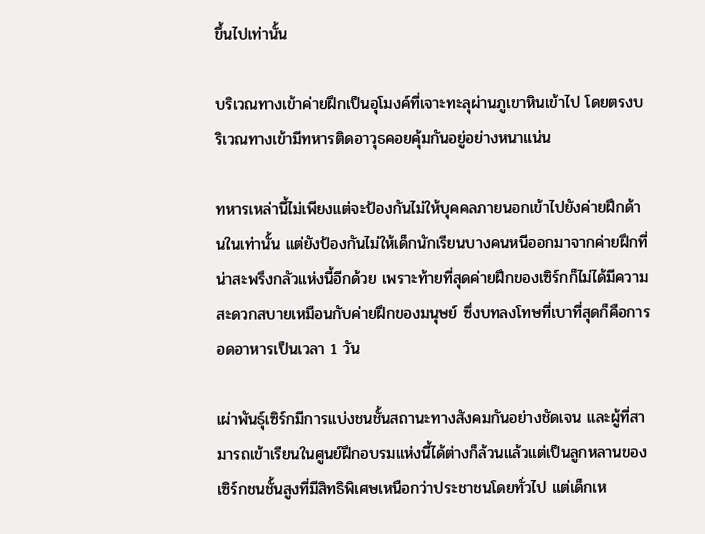ขึ้นไปเท่านั้น

บริเวณทางเข้าค่ายฝึกเป็นอุโมงค์ที่เจาะทะลุผ่านภูเขาหินเข้าไป โดยตรงบริเวณทางเข้ามีทหารติดอาวุธคอยคุ้มกันอยู่อย่างหนาแน่น

ทหารเหล่านี้ไม่เพียงแต่จะป้องกันไม่ให้บุคคลภายนอกเข้าไปยังค่ายฝึกด้านในเท่านั้น แต่ยังป้องกันไม่ให้เด็กนักเรียนบางคนหนีออกมาจากค่ายฝึกที่น่าสะพรึงกลัวแห่งนี้อีกด้วย เพราะท้ายที่สุดค่ายฝึกของเซิร์กก็ไม่ได้มีความสะดวกสบายเหมือนกับค่ายฝึกของมนุษย์ ซึ่งบทลงโทษที่เบาที่สุดก็คือการอดอาหารเป็นเวลา 1 วัน

เผ่าพันธุ์เซิร์กมีการแบ่งชนชั้นสถานะทางสังคมกันอย่างชัดเจน และผู้ที่สามารถเข้าเรียนในศูนย์ฝึกอบรมแห่งนี้ได้ต่างก็ล้วนแล้วแต่เป็นลูกหลานของเซิร์กชนชั้นสูงที่มีสิทธิพิเศษเหนือกว่าประชาชนโดยทั่วไป แต่เด็กเห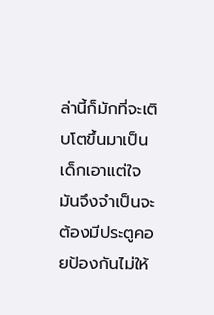ล่านี้ก็มักที่จะเติบโตขึ้นมาเป็นเด็กเอาแต่ใจ มันจึงจำเป็นจะต้องมีประตูคอยป้องกันไม่ให้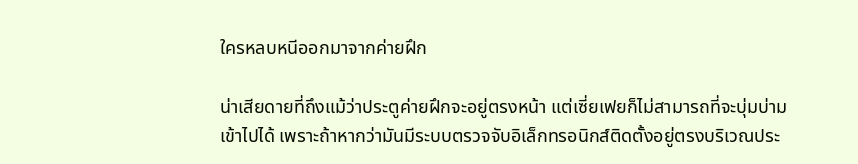ใครหลบหนีออกมาจากค่ายฝึก

น่าเสียดายที่ถึงแม้ว่าประตูค่ายฝึกจะอยู่ตรงหน้า แต่เซี่ยเฟยก็ไม่สามารถที่จะบุ่มบ่ามเข้าไปได้ เพราะถ้าหากว่ามันมีระบบตรวจจับอิเล็กทรอนิกส์ติดตั้งอยู่ตรงบริเวณประ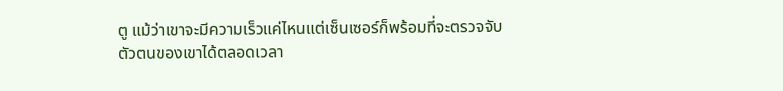ตู แม้ว่าเขาจะมีความเร็วแค่ไหนแต่เซ็นเซอร์ก็พร้อมที่จะตรวจจับตัวตนของเขาได้ตลอดเวลา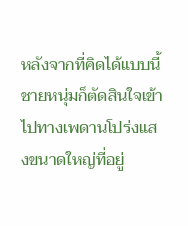หลังจากที่คิดได้แบบนี้ชายหนุ่มก็ตัดสินใจเข้าไปทางเพดานโปร่งแสงขนาดใหญ่ที่อยู่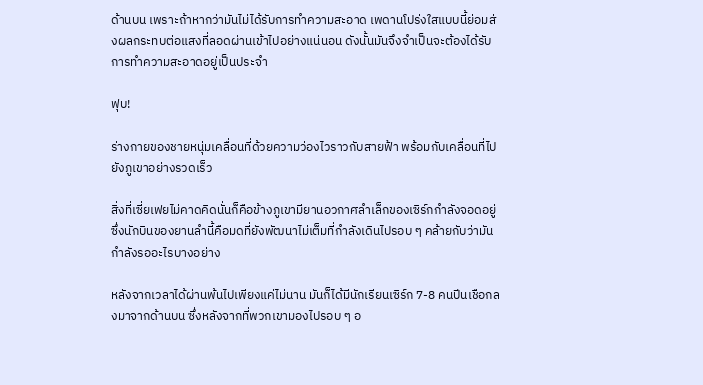ด้านบน เพราะถ้าหากว่ามันไม่ได้รับการทำความสะอาด เพดานโปร่งใสแบบนี้ย่อมส่งผลกระทบต่อแสงที่ลอดผ่านเข้าไปอย่างแน่นอน ดังนั้นมันจึงจำเป็นจะต้องได้รับการทำความสะอาดอยู่เป็นประจำ

ฟุบ!

ร่างกายของชายหนุ่มเคลื่อนที่ด้วยความว่องไวราวกับสายฟ้า พร้อมกับเคลื่อนที่ไปยังภูเขาอย่างรวดเร็ว

สิ่งที่เซี่ยเฟยไม่คาดคิดนั่นก็คือข้างภูเขามียานอวกาศลำเล็กของเซิร์กกำลังจอดอยู่ ซึ่งนักบินของยานลำนี้คือมดที่ยังพัฒนาไม่เต็มที่กำลังเดินไปรอบ ๆ คล้ายกับว่ามันกำลังรออะไรบางอย่าง

หลังจากเวลาได้ผ่านพ้นไปเพียงแค่ไม่นาน มันก็ได้มีนักเรียนเซิร์ก 7-8 คนปีนเชือกลงมาจากด้านบน ซึ่งหลังจากที่พวกเขามองไปรอบ ๆ อ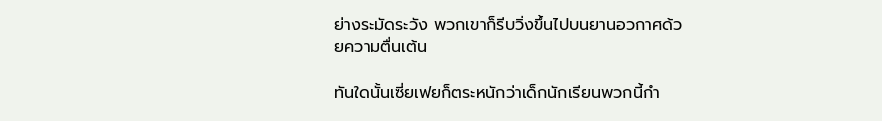ย่างระมัดระวัง พวกเขาก็รีบวิ่งขึ้นไปบนยานอวกาศด้วยความตื่นเต้น

ทันใดนั้นเซี่ยเฟยก็ตระหนักว่าเด็กนักเรียนพวกนี้กำ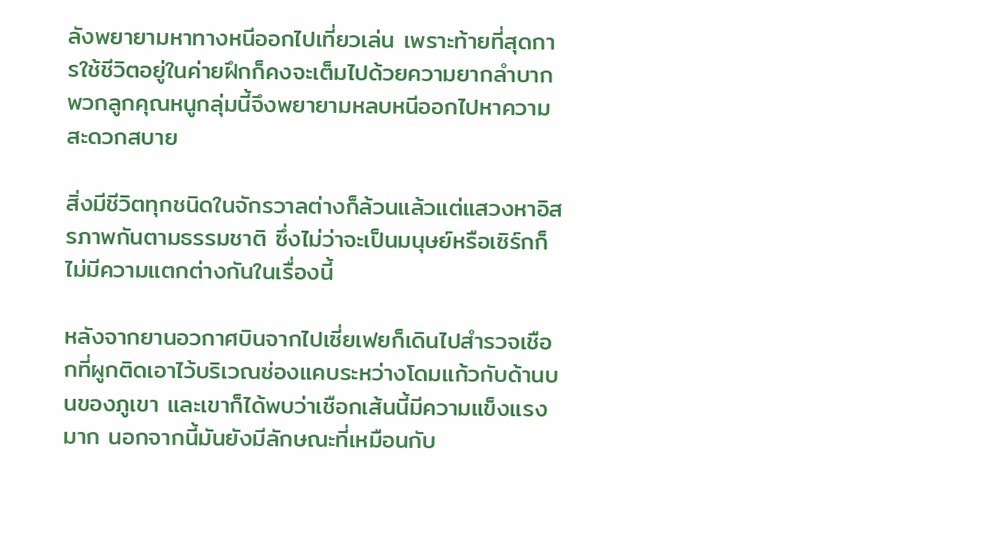ลังพยายามหาทางหนีออกไปเที่ยวเล่น เพราะท้ายที่สุดการใช้ชีวิตอยู่ในค่ายฝึกก็คงจะเต็มไปด้วยความยากลำบาก พวกลูกคุณหนูกลุ่มนี้จึงพยายามหลบหนีออกไปหาความสะดวกสบาย

สิ่งมีชีวิตทุกชนิดในจักรวาลต่างก็ล้วนแล้วแต่แสวงหาอิสรภาพกันตามธรรมชาติ ซึ่งไม่ว่าจะเป็นมนุษย์หรือเซิร์กก็ไม่มีความแตกต่างกันในเรื่องนี้

หลังจากยานอวกาศบินจากไปเซี่ยเฟยก็เดินไปสำรวจเชือกที่ผูกติดเอาไว้บริเวณช่องแคบระหว่างโดมแก้วกับด้านบนของภูเขา และเขาก็ได้พบว่าเชือกเส้นนี้มีความแข็งแรงมาก นอกจากนี้มันยังมีลักษณะที่เหมือนกับ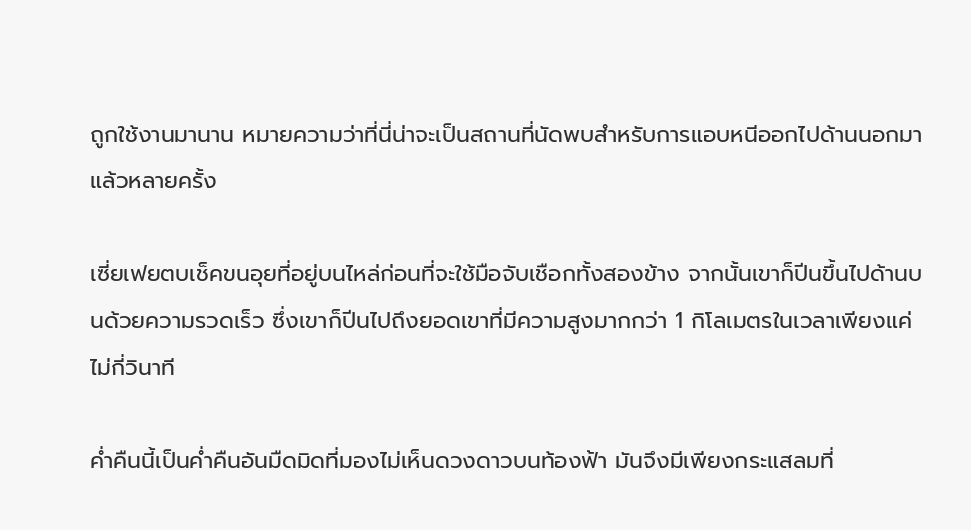ถูกใช้งานมานาน หมายความว่าที่นี่น่าจะเป็นสถานที่นัดพบสำหรับการแอบหนีออกไปด้านนอกมาแล้วหลายครั้ง

เซี่ยเฟยตบเช็คขนอุยที่อยู่บนไหล่ก่อนที่จะใช้มือจับเชือกทั้งสองข้าง จากนั้นเขาก็ปีนขึ้นไปด้านบนด้วยความรวดเร็ว ซึ่งเขาก็ปีนไปถึงยอดเขาที่มีความสูงมากกว่า 1 กิโลเมตรในเวลาเพียงแค่ไม่กี่วินาที

ค่ำคืนนี้เป็นค่ำคืนอันมืดมิดที่มองไม่เห็นดวงดาวบนท้องฟ้า มันจึงมีเพียงกระแสลมที่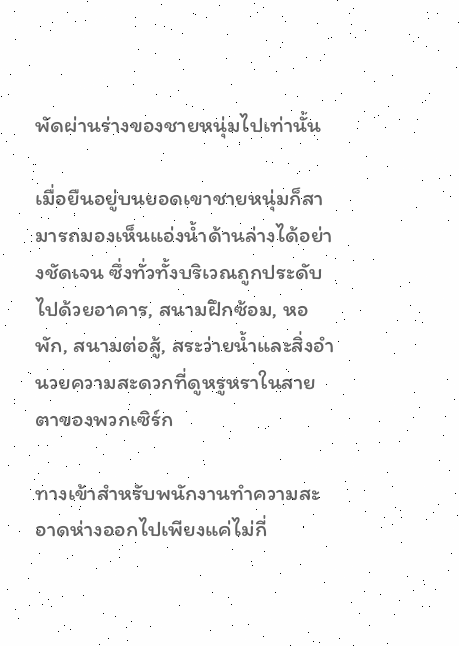พัดผ่านร่างของชายหนุ่มไปเท่านั้น

เมื่อยืนอยู่บนยอดเขาชายหนุ่มก็สามารถมองเห็นแอ่งน้ำด้านล่างได้อย่างชัดเจน ซึ่งทั่วทั้งบริเวณถูกประดับไปด้วยอาคาร, สนามฝึกซ้อม, หอพัก, สนามต่อสู้, สระว่ายน้ำและสิ่งอำนวยความสะดวกที่ดูหรูหราในสายตาของพวกเซิร์ก

ทางเข้าสำหรับพนักงานทำความสะอาดห่างออกไปเพียงแค่ไม่กี่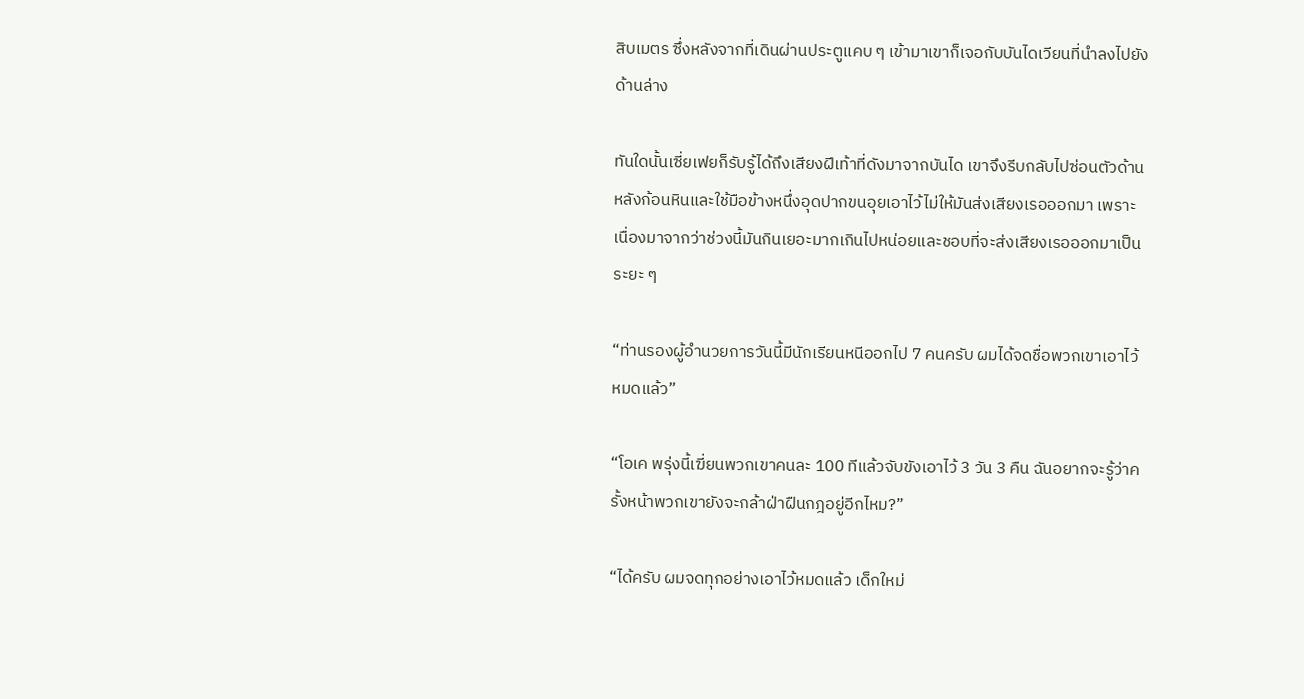สิบเมตร ซึ่งหลังจากที่เดินผ่านประตูแคบ ๆ เข้ามาเขาก็เจอกับบันไดเวียนที่นำลงไปยังด้านล่าง

ทันใดนั้นเซี่ยเฟยก็รับรู้ได้ถึงเสียงฝีเท้าที่ดังมาจากบันได เขาจึงรีบกลับไปซ่อนตัวด้านหลังก้อนหินและใช้มือข้างหนึ่งอุดปากขนอุยเอาไว้ไม่ให้มันส่งเสียงเรอออกมา เพราะเนื่องมาจากว่าช่วงนี้มันกินเยอะมากเกินไปหน่อยและชอบที่จะส่งเสียงเรอออกมาเป็นระยะ ๆ

“ท่านรองผู้อำนวยการวันนี้มีนักเรียนหนีออกไป 7 คนครับ ผมได้จดชื่อพวกเขาเอาไว้หมดแล้ว”

“โอเค พรุ่งนี้เฆี่ยนพวกเขาคนละ 100 ทีแล้วจับขังเอาไว้ 3 วัน 3 คืน ฉันอยากจะรู้ว่าครั้งหน้าพวกเขายังจะกล้าฝ่าฝืนกฎอยู่อีกไหม?”

“ได้ครับ ผมจดทุกอย่างเอาไว้หมดแล้ว เด็กใหม่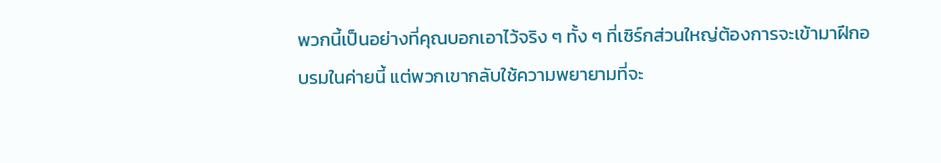พวกนี้เป็นอย่างที่คุณบอกเอาไว้จริง ๆ ทั้ง ๆ ที่เซิร์กส่วนใหญ่ต้องการจะเข้ามาฝึกอบรมในค่ายนี้ แต่พวกเขากลับใช้ความพยายามที่จะ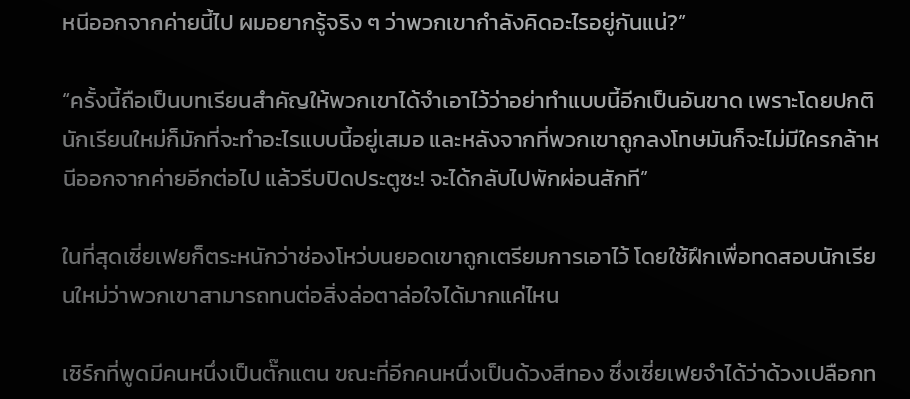หนีออกจากค่ายนี้ไป ผมอยากรู้จริง ๆ ว่าพวกเขากำลังคิดอะไรอยู่กันแน่?”

“ครั้งนี้ถือเป็นบทเรียนสำคัญให้พวกเขาได้จำเอาไว้ว่าอย่าทำแบบนี้อีกเป็นอันขาด เพราะโดยปกตินักเรียนใหม่ก็มักที่จะทำอะไรแบบนี้อยู่เสมอ และหลังจากที่พวกเขาถูกลงโทษมันก็จะไม่มีใครกล้าหนีออกจากค่ายอีกต่อไป แล้วรีบปิดประตูซะ! จะได้กลับไปพักผ่อนสักที”

ในที่สุดเซี่ยเฟยก็ตระหนักว่าช่องโหว่บนยอดเขาถูกเตรียมการเอาไว้ โดยใช้ฝึกเพื่อทดสอบนักเรียนใหม่ว่าพวกเขาสามารถทนต่อสิ่งล่อตาล่อใจได้มากแค่ไหน

เซิร์กที่พูดมีคนหนึ่งเป็นตั๊กแตน ขณะที่อีกคนหนึ่งเป็นด้วงสีทอง ซึ่งเซี่ยเฟยจำได้ว่าด้วงเปลือกท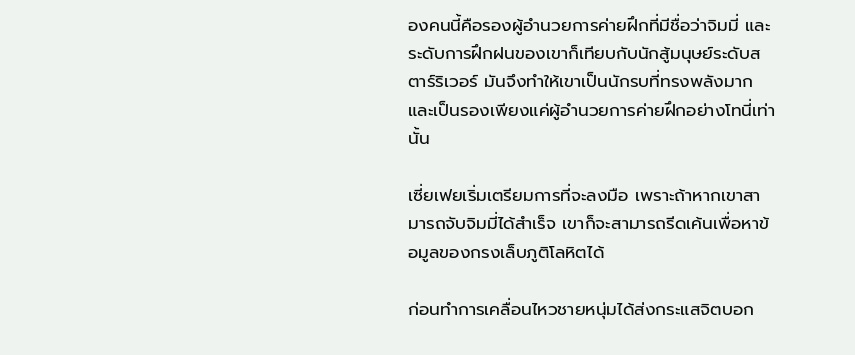องคนนี้คือรองผู้อำนวยการค่ายฝึกที่มีชื่อว่าจิมมี่ และระดับการฝึกฝนของเขาก็เทียบกับนักสู้มนุษย์ระดับสตาร์ริเวอร์ มันจึงทำให้เขาเป็นนักรบที่ทรงพลังมากและเป็นรองเพียงแค่ผู้อำนวยการค่ายฝึกอย่างโทนี่เท่านั้น

เซี่ยเฟยเริ่มเตรียมการที่จะลงมือ เพราะถ้าหากเขาสามารถจับจิมมี่ได้สำเร็จ เขาก็จะสามารถรีดเค้นเพื่อหาข้อมูลของกรงเล็บภูติโลหิตได้

ก่อนทำการเคลื่อนไหวชายหนุ่มได้ส่งกระแสจิตบอก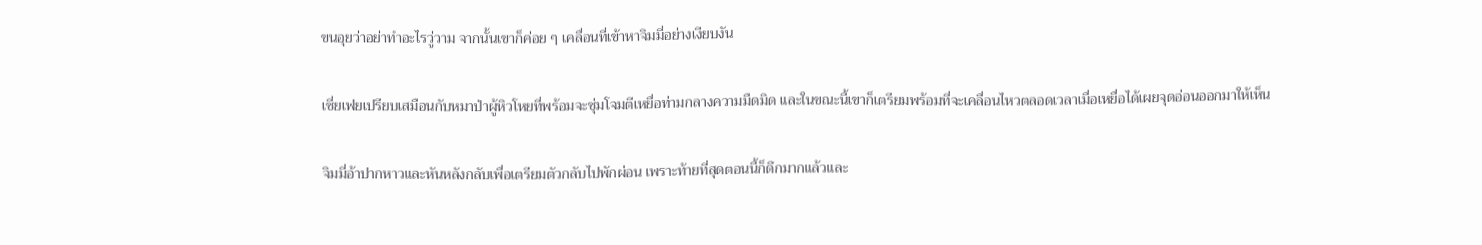ขนอุยว่าอย่าทำอะไรวู่วาม จากนั้นเขาก็ค่อย ๆ เคลื่อนที่เข้าหาจิมมี่อย่างเงียบงัน

เซี่ยเฟยเปรียบเสมือนกับหมาป่าผู้หิวโหยที่พร้อมจะซุ่มโจมตีเหยื่อท่ามกลางความมืดมิด และในขณะนี้เขาก็เตรียมพร้อมที่จะเคลื่อนไหวตลอดเวลาเมื่อเหยื่อได้เผยจุดอ่อนออกมาให้เห็น

จิมมี่อ้าปากหาวและหันหลังกลับเพื่อเตรียมตัวกลับไปพักผ่อน เพราะท้ายที่สุดตอนนี้ก็ดึกมากแล้วและ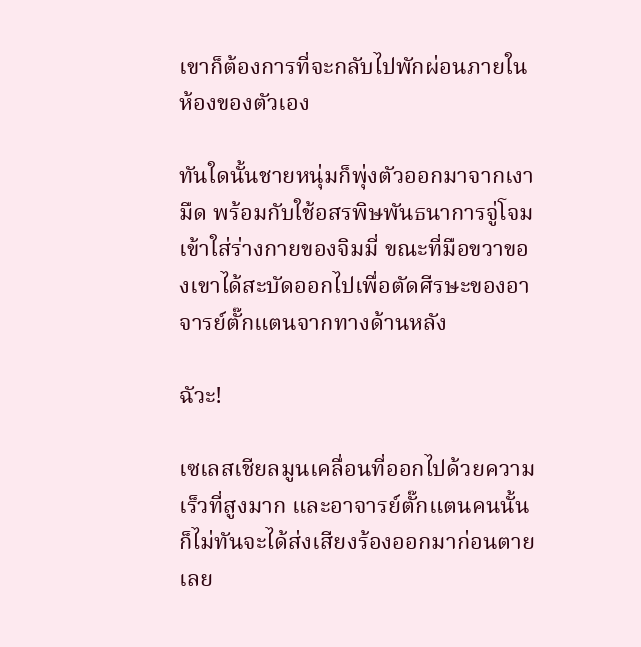เขาก็ต้องการที่จะกลับไปพักผ่อนภายในห้องของตัวเอง

ทันใดนั้นชายหนุ่มก็พุ่งตัวออกมาจากเงามืด พร้อมกับใช้อสรพิษพันธนาการจู่โจมเข้าใส่ร่างกายของจิมมี่ ขณะที่มือขวาของเขาได้สะบัดออกไปเพื่อตัดศีรษะของอาจารย์ตั๊กแตนจากทางด้านหลัง

ฉัวะ!

เซเลสเชียลมูนเคลื่อนที่ออกไปด้วยความเร็วที่สูงมาก และอาจารย์ตั๊กแตนคนนั้นก็ไม่ทันจะได้ส่งเสียงร้องออกมาก่อนตายเลย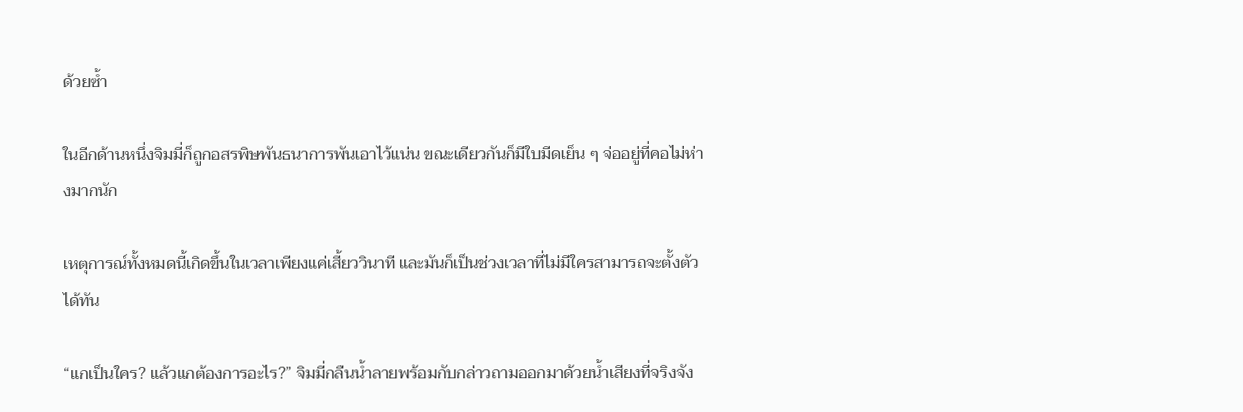ด้วยซ้ำ

ในอีกด้านหนึ่งจิมมี่ก็ถูกอสรพิษพันธนาการพันเอาไว้แน่น ขณะเดียวกันก็มีใบมีดเย็น ๆ จ่ออยู่ที่คอไม่ห่างมากนัก

เหตุการณ์ทั้งหมดนี้เกิดขึ้นในเวลาเพียงแค่เสี้ยววินาที และมันก็เป็นช่วงเวลาที่ไม่มีใครสามารถจะตั้งตัวได้ทัน

“แกเป็นใคร? แล้วแกต้องการอะไร?” จิมมี่กลืนน้ำลายพร้อมกับกล่าวถามออกมาด้วยน้ำเสียงที่จริงจัง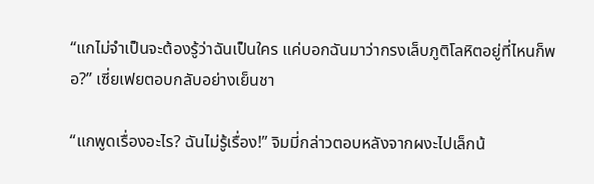“แกไม่จำเป็นจะต้องรู้ว่าฉันเป็นใคร แค่บอกฉันมาว่ากรงเล็บภูติโลหิตอยู่ที่ไหนก็พอ?” เซี่ยเฟยตอบกลับอย่างเย็นชา

“แกพูดเรื่องอะไร? ฉันไม่รู้เรื่อง!” จิมมี่กล่าวตอบหลังจากผงะไปเล็กน้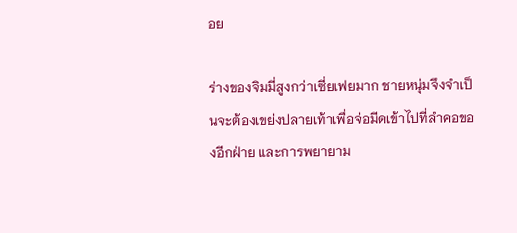อย

ร่างของจิมมี่สูงกว่าเซี่ยเฟยมาก ชายหนุ่มจึงจำเป็นจะต้องเขย่งปลายเท้าเพื่อจ่อมีดเข้าไปที่ลำคอของอีกฝ่าย และการพยายาม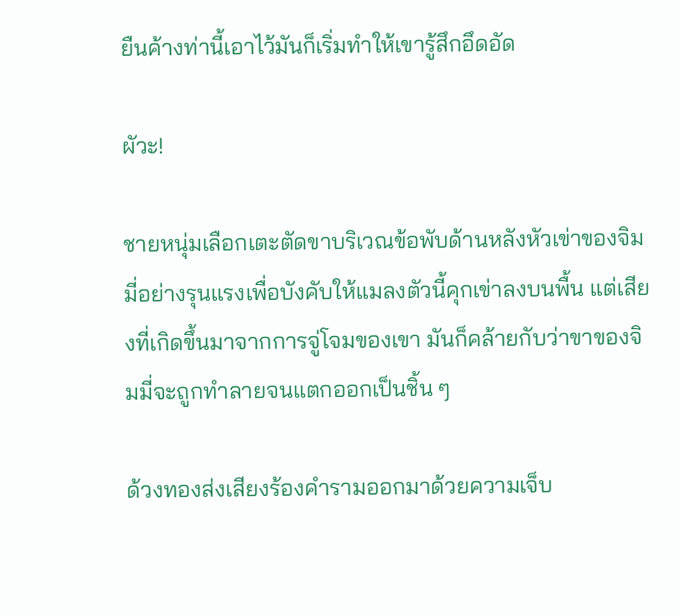ยืนค้างท่านี้เอาไว้มันก็เริ่มทำให้เขารู้สึกอึดอัด

ผัวะ!

ชายหนุ่มเลือกเตะตัดขาบริเวณข้อพับด้านหลังหัวเข่าของจิมมี่อย่างรุนแรงเพื่อบังคับให้แมลงตัวนี้คุกเข่าลงบนพื้น แต่เสียงที่เกิดขึ้นมาจากการจู่โจมของเขา มันก็คล้ายกับว่าขาของจิมมี่จะถูกทำลายจนแตกออกเป็นชิ้น ๆ

ด้วงทองส่งเสียงร้องคำรามออกมาด้วยความเจ็บ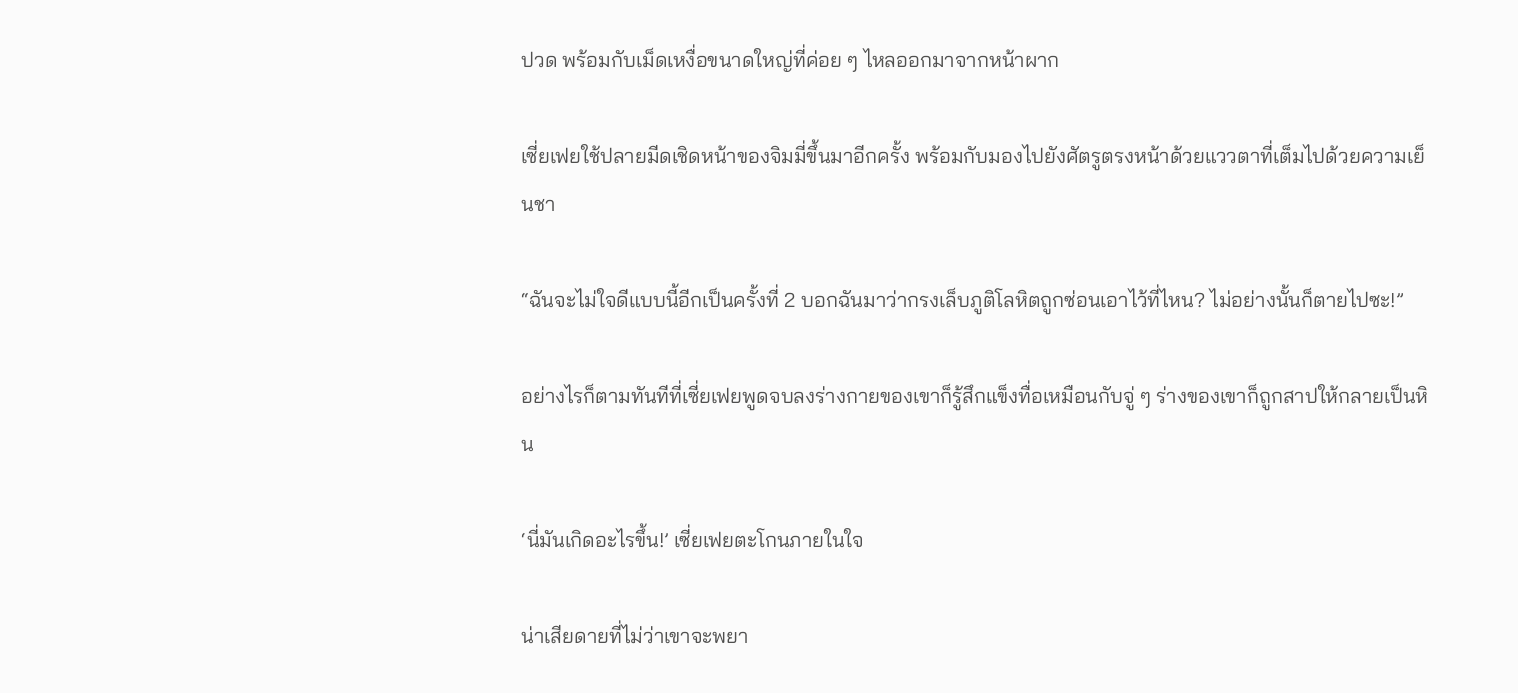ปวด พร้อมกับเม็ดเหงื่อขนาดใหญ่ที่ค่อย ๆ ไหลออกมาจากหน้าผาก

เซี่ยเฟยใช้ปลายมีดเชิดหน้าของจิมมี่ขึ้นมาอีกครั้ง พร้อมกับมองไปยังศัตรูตรงหน้าด้วยแววตาที่เต็มไปด้วยความเย็นชา

“ฉันจะไม่ใจดีแบบนี้อีกเป็นครั้งที่ 2 บอกฉันมาว่ากรงเล็บภูติโลหิตถูกซ่อนเอาไว้ที่ไหน? ไม่อย่างนั้นก็ตายไปซะ!”

อย่างไรก็ตามทันทีที่เซี่ยเฟยพูดจบลงร่างกายของเขาก็รู้สึกแข็งทื่อเหมือนกับจู่ ๆ ร่างของเขาก็ถูกสาปให้กลายเป็นหิน

‘นี่มันเกิดอะไรขึ้น!’ เซี่ยเฟยตะโกนภายในใจ

น่าเสียดายที่ไม่ว่าเขาจะพยา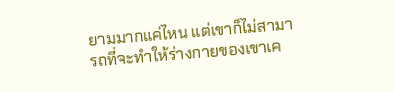ยามมากแค่ไหน แต่เขาก็ไม่สามารถที่จะทำให้ร่างกายของเขาเค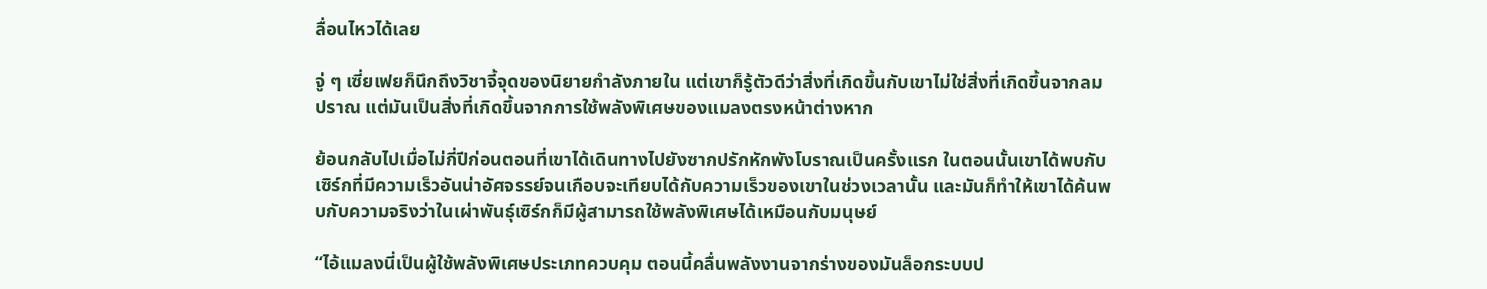ลื่อนไหวได้เลย

จู่ ๆ เซี่ยเฟยก็นึกถึงวิชาจี้จุดของนิยายกำลังภายใน แต่เขาก็รู้ตัวดีว่าสิ่งที่เกิดขึ้นกับเขาไม่ใช่สิ่งที่เกิดขึ้นจากลมปราณ แต่มันเป็นสิ่งที่เกิดขึ้นจากการใช้พลังพิเศษของแมลงตรงหน้าต่างหาก

ย้อนกลับไปเมื่อไม่กี่ปีก่อนตอนที่เขาได้เดินทางไปยังซากปรักหักพังโบราณเป็นครั้งแรก ในตอนนั้นเขาได้พบกับเซิร์กที่มีความเร็วอันน่าอัศจรรย์จนเกือบจะเทียบได้กับความเร็วของเขาในช่วงเวลานั้น และมันก็ทำให้เขาได้ค้นพบกับความจริงว่าในเผ่าพันธุ์เซิร์กก็มีผู้สามารถใช้พลังพิเศษได้เหมือนกับมนุษย์

“ไอ้แมลงนี่เป็นผู้ใช้พลังพิเศษประเภทควบคุม ตอนนี้คลื่นพลังงานจากร่างของมันล็อกระบบป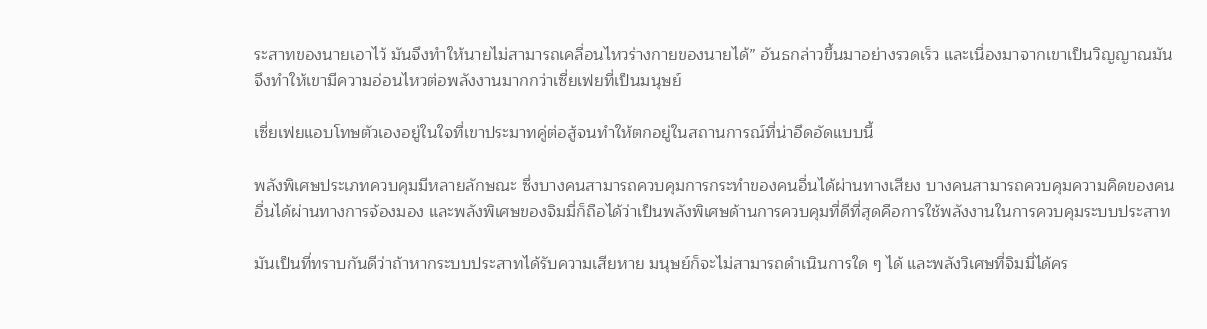ระสาทของนายเอาไว้ มันจึงทำให้นายไม่สามารถเคลื่อนไหวร่างกายของนายได้” อันธกล่าวขึ้นมาอย่างรวดเร็ว และเนื่องมาจากเขาเป็นวิญญาณมันจึงทำให้เขามีความอ่อนไหวต่อพลังงานมากกว่าเซี่ยเฟยที่เป็นมนุษย์

เซี่ยเฟยแอบโทษตัวเองอยู่ในใจที่เขาประมาทคู่ต่อสู้จนทำให้ตกอยู่ในสถานการณ์ที่น่าอึดอัดแบบนี้

พลังพิเศษประเภทควบคุมมีหลายลักษณะ ซึ่งบางคนสามารถควบคุมการกระทำของคนอื่นได้ผ่านทางเสียง บางคนสามารถควบคุมความคิดของคนอื่นได้ผ่านทางการจ้องมอง และพลังพิเศษของจิมมี่ก็ถือได้ว่าเป็นพลังพิเศษด้านการควบคุมที่ดีที่สุดคือการใช้พลังงานในการควบคุมระบบประสาท

มันเป็นที่ทราบกันดีว่าถ้าหากระบบประสาทได้รับความเสียหาย มนุษย์ก็จะไม่สามารถดำเนินการใด ๆ ได้ และพลังวิเศษที่จิมมี่ได้คร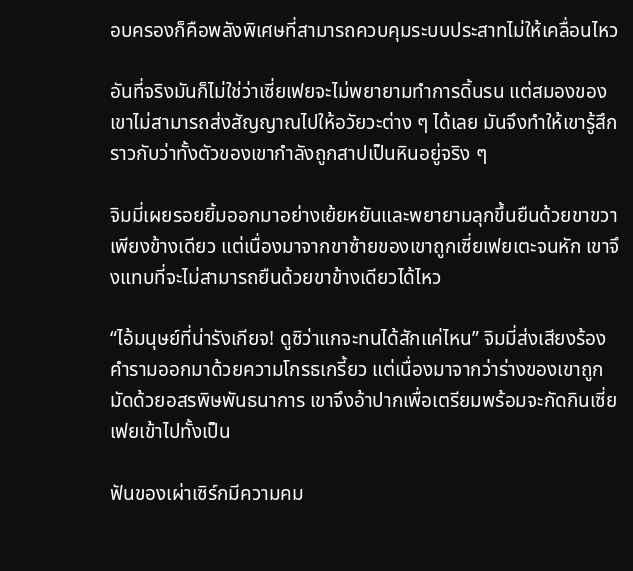อบครองก็คือพลังพิเศษที่สามารถควบคุมระบบประสาทไม่ให้เคลื่อนไหว

อันที่จริงมันก็ไม่ใช่ว่าเซี่ยเฟยจะไม่พยายามทำการดิ้นรน แต่สมองของเขาไม่สามารถส่งสัญญาณไปให้อวัยวะต่าง ๆ ได้เลย มันจึงทำให้เขารู้สึกราวกับว่าทั้งตัวของเขากำลังถูกสาปเป็นหินอยู่จริง ๆ

จิมมี่เผยรอยยิ้มออกมาอย่างเย้ยหยันและพยายามลุกขึ้นยืนด้วยขาขวาเพียงข้างเดียว แต่เนื่องมาจากขาซ้ายของเขาถูกเซี่ยเฟยเตะจนหัก เขาจึงแทบที่จะไม่สามารถยืนด้วยขาข้างเดียวได้ไหว

“ไอ้มนุษย์ที่น่ารังเกียจ! ดูซิว่าแกจะทนได้สักแค่ไหน” จิมมี่ส่งเสียงร้องคำรามออกมาด้วยความโกรธเกรี้ยว แต่เนื่องมาจากว่าร่างของเขาถูกมัดด้วยอสรพิษพันธนาการ เขาจึงอ้าปากเพื่อเตรียมพร้อมจะกัดกินเซี่ยเฟยเข้าไปทั้งเป็น

ฟันของเผ่าเซิร์กมีความคม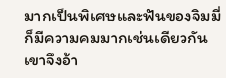มากเป็นพิเศษและฟันของจิมมี่ก็มีความคมมากเช่นเดียวกัน เขาจึงอ้า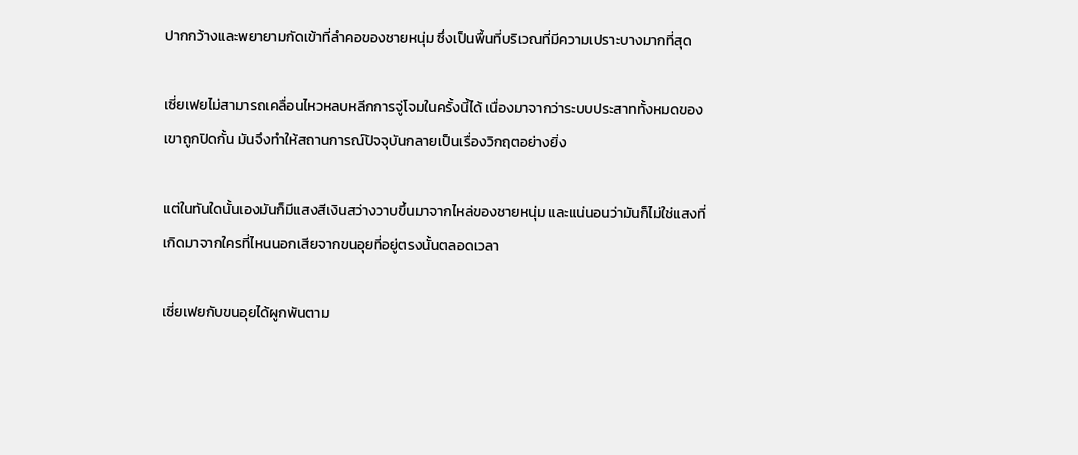ปากกว้างและพยายามกัดเข้าที่ลำคอของชายหนุ่ม ซึ่งเป็นพื้นที่บริเวณที่มีความเปราะบางมากที่สุด

เซี่ยเฟยไม่สามารถเคลื่อนไหวหลบหลีกการจู่โจมในครั้งนี้ได้ เนื่องมาจากว่าระบบประสาททั้งหมดของเขาถูกปิดกั้น มันจึงทำให้สถานการณ์ปัจจุบันกลายเป็นเรื่องวิกฤตอย่างยิ่ง

แต่ในทันใดนั้นเองมันก็มีแสงสีเงินสว่างวาบขึ้นมาจากไหล่ของชายหนุ่ม และแน่นอนว่ามันก็ไม่ใช่แสงที่เกิดมาจากใครที่ไหนนอกเสียจากขนอุยที่อยู่ตรงนั้นตลอดเวลา

เซี่ยเฟยกับขนอุยได้ผูกพันตาม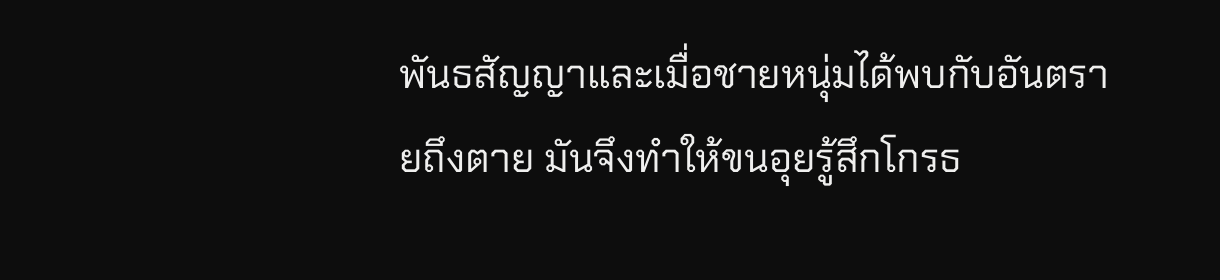พันธสัญญาและเมื่อชายหนุ่มได้พบกับอันตรายถึงตาย มันจึงทำให้ขนอุยรู้สึกโกรธ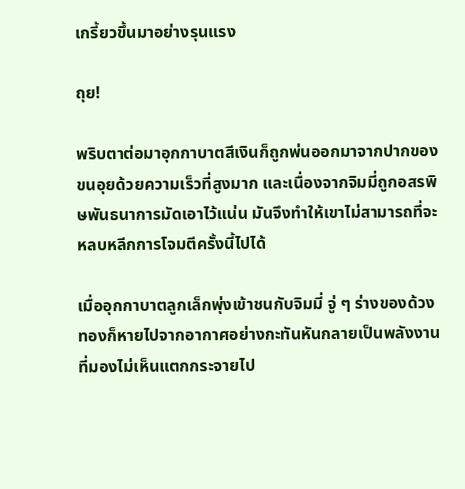เกรี้ยวขึ้นมาอย่างรุนแรง

ถุย!

พริบตาต่อมาอุกกาบาตสีเงินก็ถูกพ่นออกมาจากปากของขนอุยด้วยความเร็วที่สูงมาก และเนื่องจากจิมมี่ถูกอสรพิษพันธนาการมัดเอาไว้แน่น มันจึงทำให้เขาไม่สามารถที่จะหลบหลีกการโจมตีครั้งนี้ไปได้

เมื่ออุกกาบาตลูกเล็กพุ่งเข้าชนกับจิมมี่ จู่ ๆ ร่างของด้วงทองก็หายไปจากอากาศอย่างกะทันหันกลายเป็นพลังงานที่มองไม่เห็นแตกกระจายไป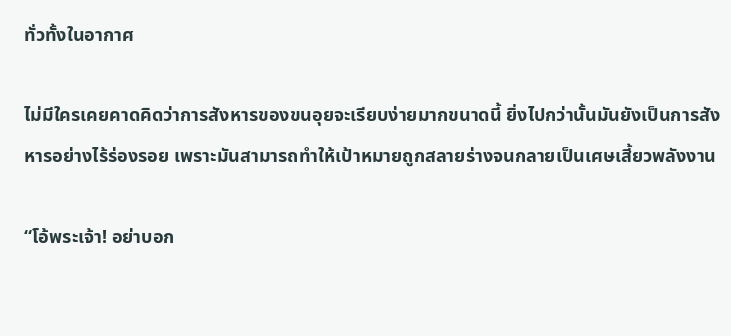ทั่วทั้งในอากาศ

ไม่มีใครเคยคาดคิดว่าการสังหารของขนอุยจะเรียบง่ายมากขนาดนี้ ยิ่งไปกว่านั้นมันยังเป็นการสังหารอย่างไร้ร่องรอย เพราะมันสามารถทำให้เป้าหมายถูกสลายร่างจนกลายเป็นเศษเสี้ยวพลังงาน

“โอ้พระเจ้า! อย่าบอก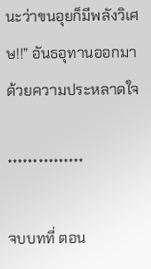นะว่าขนอุยก็มีพลังวิเศษ!!” อันธอุทานออกมาด้วยความประหลาดใจ

***************

จบบทที่ ตอน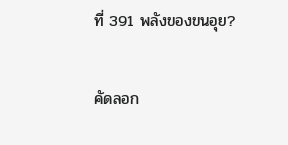ที่ 391 พลังของขนอุย?

คัดลอก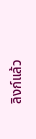ลิงก์แล้ว